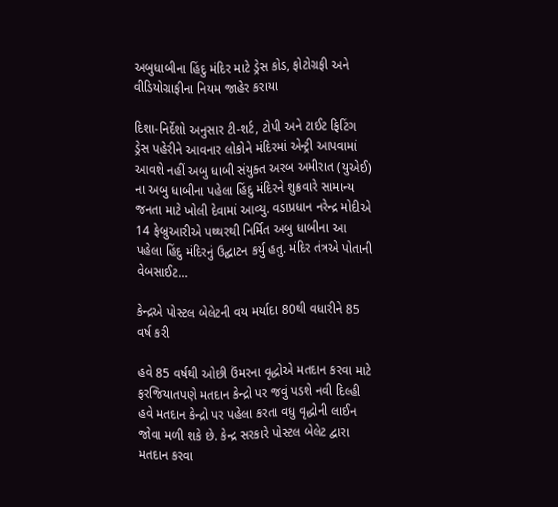અબુધાબીના હિંદુ મંદિર માટે ડ્રેસ કોડ, ફોટોગ્રફી અને વીડિયોગ્રાફીના નિયમ જાહેર કરાયા

દિશા-નિર્દેશો અનુસાર ટી-શર્ટ, ટોપી અને ટાઈટ ફિટિંગ ડ્રેસ પહેરીને આવનાર લોકોને મંદિરમાં એન્ટ્રી આપવામાં આવશે નહીં અબુ ધાબી સંયુક્ત અરબ અમીરાત (યુએઈ) ના અબુ ધાબીના પહેલા હિંદુ મંદિરને શુક્રવારે સામાન્ય જનતા માટે ખોલી દેવામાં આવ્યુ. વડાપ્રધાન નરેન્દ્ર મોદીએ 14 ફેબ્રુઆરીએ પથ્થરથી નિર્મિત અબુ ધાબીના આ પહેલા હિંદુ મંદિરનું ઉદ્ઘાટન કર્યુ હતુ. મંદિર તંત્રએ પોતાની વેબસાઈટ…

કેન્દ્રએ પોસ્ટલ બેલેટની વય મર્યાદા 80થી વધારીને 85 વર્ષ કરી

હવે 85 વર્ષથી ઓછી ઉંમરના વૃદ્ધોએ મતદાન કરવા માટે ફરજિયાતપણે મતદાન કેન્દ્રો પર જવું પડશે નવી દિલ્હી હવે મતદાન કેન્દ્રો પર પહેલા કરતા વધુ વૃદ્ધોની લાઈન જોવા મળી શકે છે. કેન્દ્ર સરકારે પોસ્ટલ બેલેટ દ્વારા મતદાન કરવા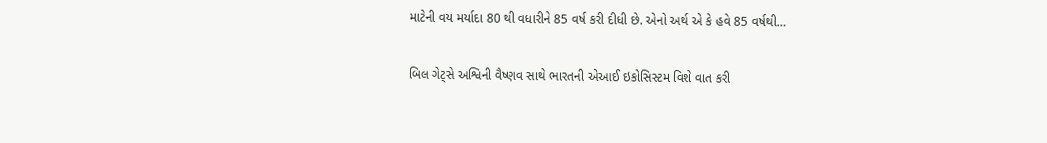માટેની વય મર્યાદા 80 થી વધારીને 85 વર્ષ કરી દીધી છે. એનો અર્થ એ કે હવે 85 વર્ષથી…

બિલ ગેટ્સે અશ્વિની વૈષ્ણવ સાથે ભારતની એઆઈ ઇકોસિસ્ટમ વિશે વાત કરી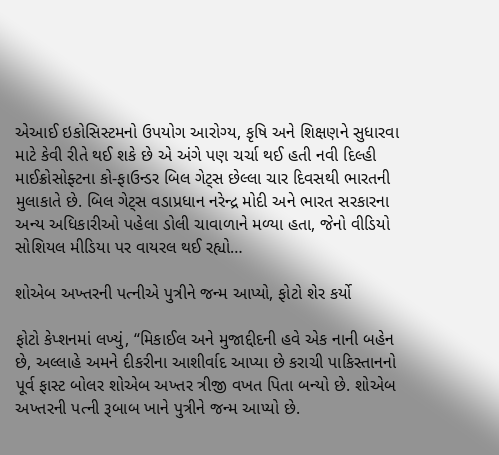એઆઈ ઇકોસિસ્ટમનો ઉપયોગ આરોગ્ય, કૃષિ અને શિક્ષણને સુધારવા માટે કેવી રીતે થઈ શકે છે એ અંગે પણ ચર્ચા થઈ હતી નવી દિલ્હી માઈક્રોસોફ્ટના કો-ફાઉન્ડર બિલ ગેટ્સ છેલ્લા ચાર દિવસથી ભારતની મુલાકાતે છે. બિલ ગેટ્સ વડાપ્રધાન નરેન્દ્ર મોદી અને ભારત સરકારના અન્ય અધિકારીઓ પહેલા ડોલી ચાવાળાને મળ્યા હતા, જેનો વીડિયો સોશિયલ મીડિયા પર વાયરલ થઈ રહ્યો…

શોએબ અખ્તરની પત્નીએ પુત્રીને જન્મ આપ્યો, ફોટો શેર કર્યો

ફોટો કેપ્શનમાં લખ્યું, “મિકાઈલ અને મુજાદ્દીદની હવે એક નાની બહેન છે, અલ્લાહે અમને દીકરીના આશીર્વાદ આપ્યા છે કરાચી પાકિસ્તાનનો પૂર્વ ફાસ્ટ બોલર શોએબ અખ્તર ત્રીજી વખત પિતા બન્યો છે. શોએબ અખ્તરની પત્ની રૂબાબ ખાને પુત્રીને જન્મ આપ્યો છે.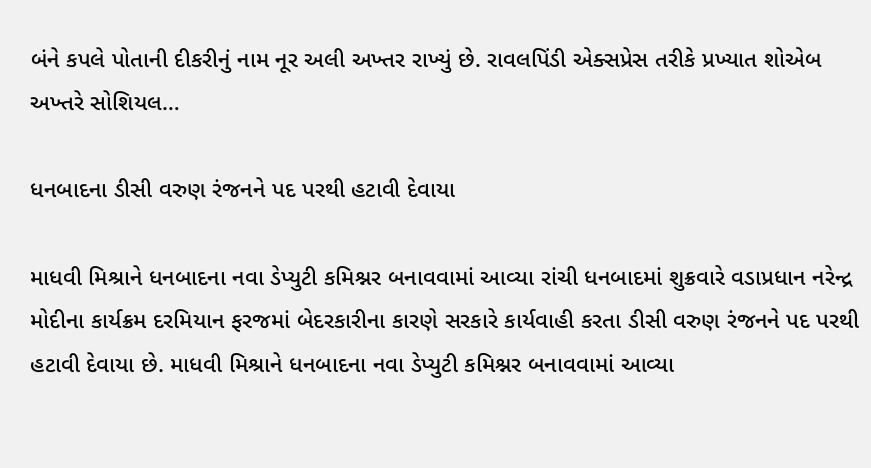બંને કપલે પોતાની દીકરીનું નામ નૂર અલી અખ્તર રાખ્યું છે. રાવલપિંડી એક્સપ્રેસ તરીકે પ્રખ્યાત શોએબ અખ્તરે સોશિયલ…

ધનબાદના ડીસી વરુણ રંજનને પદ પરથી હટાવી દેવાયા

માધવી મિશ્રાને ધનબાદના નવા ડેપ્યુટી કમિશ્નર બનાવવામાં આવ્યા રાંચી ધનબાદમાં શુક્રવારે વડાપ્રધાન નરેન્દ્ર મોદીના કાર્યક્રમ દરમિયાન ફરજમાં બેદરકારીના કારણે સરકારે કાર્યવાહી કરતા ડીસી વરુણ રંજનને પદ પરથી હટાવી દેવાયા છે. માધવી મિશ્રાને ધનબાદના નવા ડેપ્યુટી કમિશ્નર બનાવવામાં આવ્યા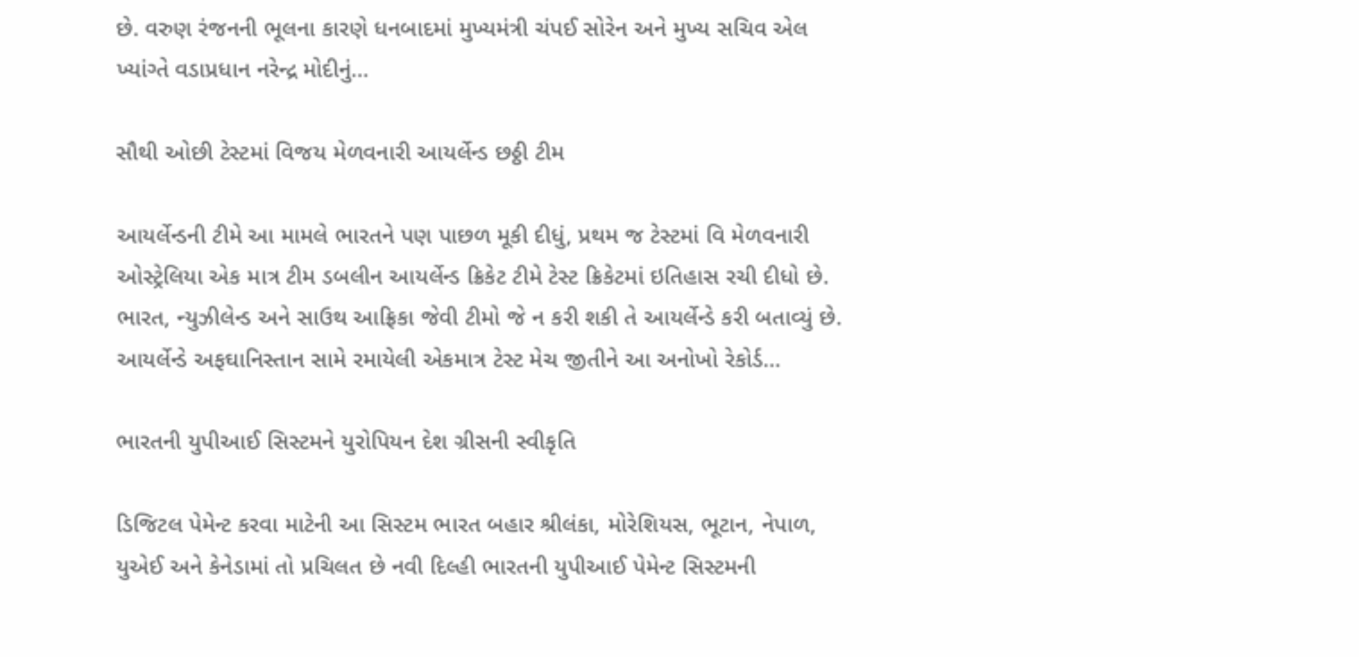છે. વરુણ રંજનની ભૂલના કારણે ધનબાદમાં મુખ્યમંત્રી ચંપઈ સોરેન અને મુખ્ય સચિવ એલ ખ્યાંગ્તે વડાપ્રધાન નરેન્દ્ર મોદીનું…

સૌથી ઓછી ટેસ્ટમાં વિજય મેળવનારી આયર્લેન્ડ છઠ્ઠી ટીમ

આયર્લેન્ડની ટીમે આ મામલે ભારતને પણ પાછળ મૂકી દીધું, પ્રથમ જ ટેસ્ટમાં વિ મેળવનારી ઓસ્ટ્રેલિયા એક માત્ર ટીમ ડબલીન આયર્લેન્ડ ક્રિકેટ ટીમે ટેસ્ટ ક્રિકેટમાં ઇતિહાસ રચી દીધો છે. ભારત, ન્યુઝીલેન્ડ અને સાઉથ આફ્રિકા જેવી ટીમો જે ન કરી શકી તે આયર્લેન્ડે કરી બતાવ્યું છે. આયર્લેન્ડે અફઘાનિસ્તાન સામે રમાયેલી એકમાત્ર ટેસ્ટ મેચ જીતીને આ અનોખો રેકોર્ડ…

ભારતની યુપીઆઈ સિસ્ટમને યુરોપિયન દેશ ગ્રીસની સ્વીકૃતિ

ડિજિટલ પેમેન્ટ કરવા માટેની આ સિસ્ટમ ભારત બહાર શ્રીલંકા, મોરેશિયસ, ભૂટાન, નેપાળ, યુએઈ અને કેનેડામાં તો પ્રચિલત છે નવી દિલ્હી ભારતની યુપીઆઈ પેમેન્ટ સિસ્ટમની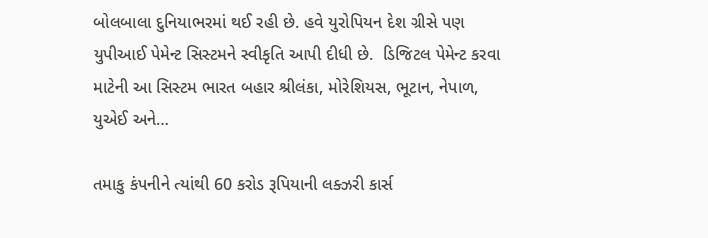બોલબાલા દુનિયાભરમાં થઈ રહી છે. હવે યુરોપિયન દેશ ગ્રીસે પણ યુપીઆઈ પેમેન્ટ સિસ્ટમને સ્વીકૃતિ આપી દીધી છે.  ડિજિટલ પેમેન્ટ કરવા માટેની આ સિસ્ટમ ભારત બહાર શ્રીલંકા, મોરેશિયસ, ભૂટાન, નેપાળ, યુએઈ અને…

તમાકુ કંપનીને ત્યાંથી 60 કરોડ રૂપિયાની લક્ઝરી કાર્સ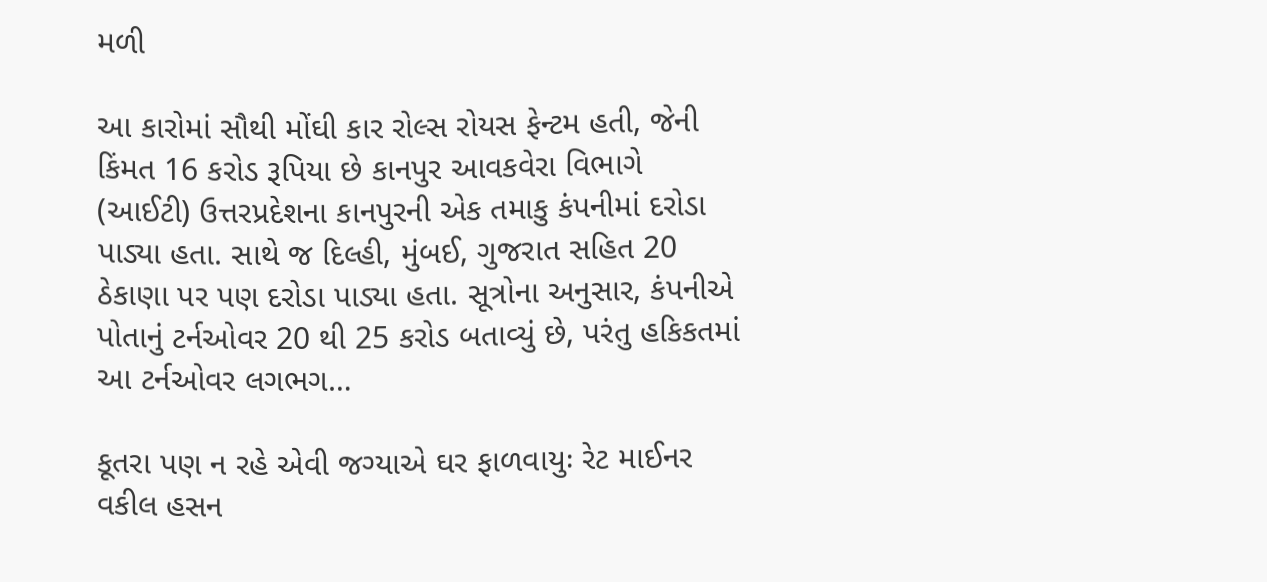મળી

આ કારોમાં સૌથી મોંઘી કાર રોલ્સ રોયસ ફેન્ટમ હતી, જેની કિંમત 16 કરોડ રૂપિયા છે કાનપુર આવકવેરા વિભાગે (આઈટી) ઉત્તરપ્રદેશના કાનપુરની એક તમાકુ કંપનીમાં દરોડા પાડ્યા હતા. સાથે જ દિલ્હી, મુંબઈ, ગુજરાત સહિત 20 ઠેકાણા પર પણ દરોડા પાડ્યા હતા. સૂત્રોના અનુસાર, કંપનીએ પોતાનું ટર્નઓવર 20 થી 25 કરોડ બતાવ્યું છે, પરંતુ હકિકતમાં આ ટર્નઓવર લગભગ…

કૂતરા પણ ન રહે એવી જગ્યાએ ઘર ફાળવાયુઃ રેટ માઈનર વકીલ હસન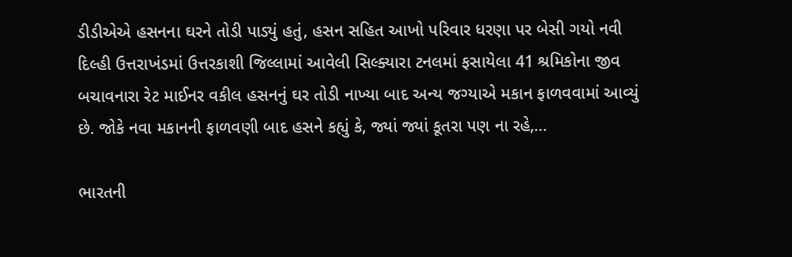ડીડીએએ હસનના ઘરને તોડી પાડ્યું હતું, હસન સહિત આખો પરિવાર ધરણા પર બેસી ગયો નવી દિલ્હી ઉત્તરાખંડમાં ઉત્તરકાશી જિલ્લામાં આવેલી સિલ્ક્યારા ટનલમાં ફસાયેલા 41 શ્રમિકોના જીવ બચાવનારા રેટ માઈનર વકીલ હસનનું ઘર તોડી નાખ્યા બાદ અન્ય જગ્યાએ મકાન ફાળવવામાં આવ્યું છે. જોકે નવા મકાનની ફાળવણી બાદ હસને કહ્યું કે, જ્યાં જ્યાં કૂતરા પણ ના રહે,…

ભારતની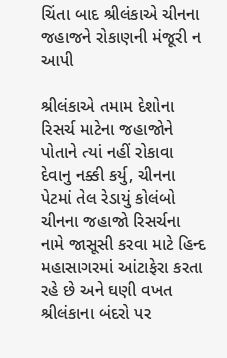ચિંતા બાદ શ્રીલંકાએ ચીનના જહાજને રોકાણની મંજૂરી ન આપી

શ્રીલંકાએ તમામ દેશોના રિસર્ચ માટેના જહાજોને પોતાને ત્યાં નહીં રોકાવા દેવાનુ નક્કી કર્યુ, ચીનના પેટમાં તેલ રેડાયું કોલંબો ચીનના જહાજો રિસર્ચના નામે જાસૂસી કરવા માટે હિન્દ મહાસાગરમાં આંટાફેરા કરતા રહે છે અને ઘણી વખત શ્રીલંકાના બંદરો પર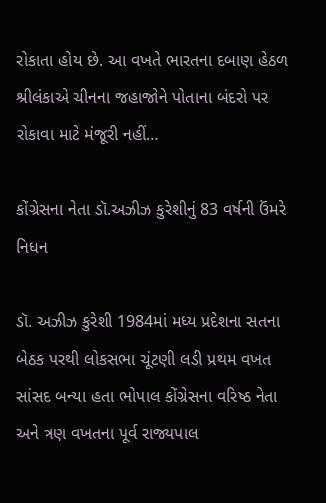રોકાતા હોય છે. આ વખતે ભારતના દબાણ હેઠળ શ્રીલંકાએ ચીનના જહાજોને પોતાના બંદરો પર રોકાવા માટે મંજૂરી નહીં…

કોંગ્રેસના નેતા ડૉ.અઝીઝ કુરેશીનું 83 વર્ષની ઉંમરે નિધન

ડૉ. અઝીઝ કુરેશી 1984માં મધ્ય પ્રદેશના સતના બેઠક પરથી લોકસભા ચૂંટણી લડી પ્રથમ વખત સાંસદ બન્યા હતા ભોપાલ કોંગ્રેસના વરિષ્ઠ નેતા અને ત્રણ વખતના પૂર્વ રાજ્યપાલ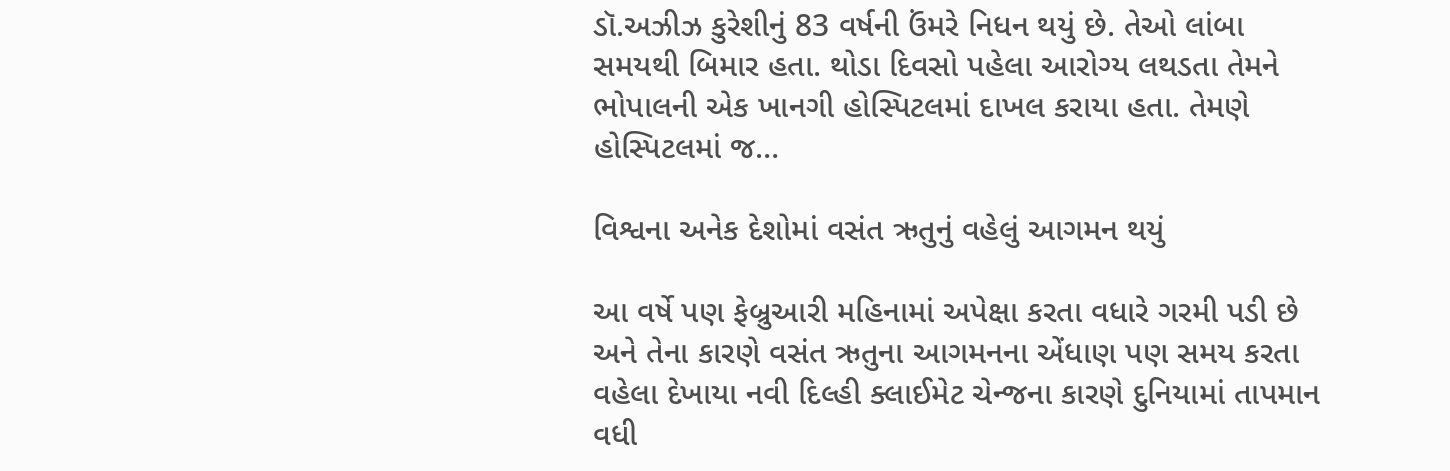ડૉ.અઝીઝ કુરેશીનું 83 વર્ષની ઉંમરે નિધન થયું છે. તેઓ લાંબા સમયથી બિમાર હતા. થોડા દિવસો પહેલા આરોગ્ય લથડતા તેમને ભોપાલની એક ખાનગી હોસ્પિટલમાં દાખલ કરાયા હતા. તેમણે હોસ્પિટલમાં જ…

વિશ્વના અનેક દેશોમાં વસંત ઋતુનું વહેલું આગમન થયું

આ વર્ષે પણ ફેબ્રુઆરી મહિનામાં અપેક્ષા કરતા વધારે ગરમી પડી છે અને તેના કારણે વસંત ઋતુના આગમનના એંધાણ પણ સમય કરતા વહેલા દેખાયા નવી દિલ્હી ક્લાઈમેટ ચેન્જના કારણે દુનિયામાં તાપમાન વધી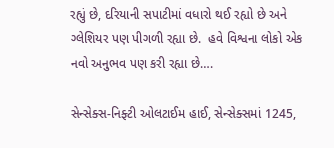રહ્યું છે, દરિયાની સપાટીમાં વધારો થઈ રહ્યો છે અને ગ્લેશિયર પણ પીગળી રહ્યા છે.  હવે વિશ્વના લોકો એક નવો અનુભવ પણ કરી રહ્યા છે….

સેન્સેક્સ-નિફ્ટી ઓલટાઈમ હાઈ, સેન્સેક્સમાં 1245,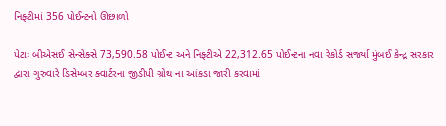નિફ્ટીમાં 356 પોઈન્ટનો ઊછાળો

પેટાઃ બીએસઈ સેન્સેક્સે 73,590.58 પોઈન્ટ અને નિફ્ટીએ 22,312.65 પોઈન્ટના નવા રેકોર્ડ સર્જ્યા મુંબઈ કેન્દ્ર સરકાર દ્વારા ગુરુવારે ડિસેમ્બર ક્વાર્ટરના જીડીપી ગ્રોથ ના આંકડા જારી કરવામાં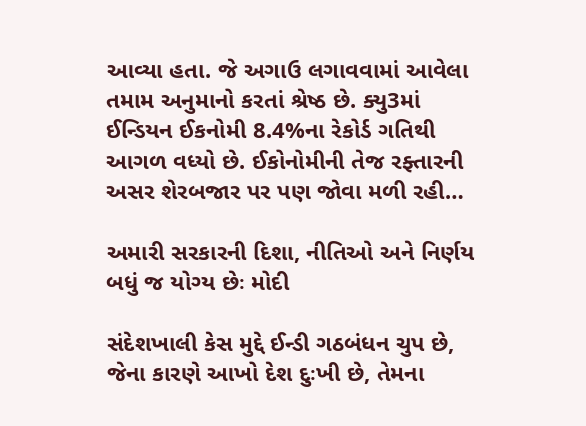આવ્યા હતા. જે અગાઉ લગાવવામાં આવેલા તમામ અનુમાનો કરતાં શ્રેષ્ઠ છે. ક્યુ3માં ઈન્ડિયન ઈકનોમી 8.4%ના રેકોર્ડ ગતિથી આગળ વધ્યો છે. ઈકોનોમીની તેજ રફ્તારની અસર શેરબજાર પર પણ જોવા મળી રહી…

અમારી સરકારની દિશા, નીતિઓ અને નિર્ણય બધું જ યોગ્ય છેઃ મોદી

સંદેશખાલી કેસ મુદ્દે ઈન્ડી ગઠબંધન ચુપ છે, જેના કારણે આખો દેશ દુઃખી છે, તેમના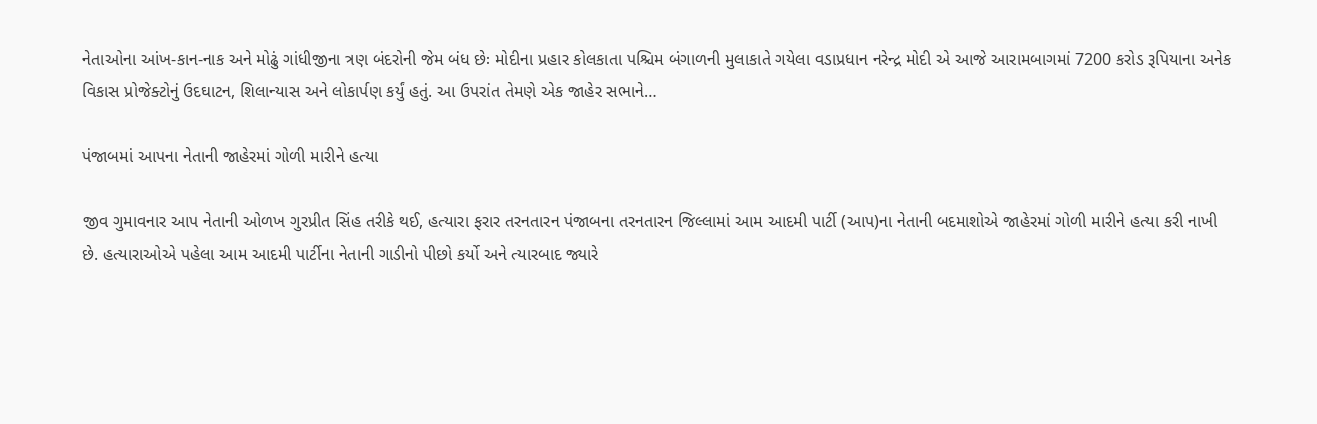નેતાઓના આંખ-કાન-નાક અને મોઢું ગાંધીજીના ત્રણ બંદરોની જેમ બંધ છેઃ મોદીના પ્રહાર કોલકાતા પશ્ચિમ બંગાળની મુલાકાતે ગયેલા વડાપ્રધાન નરેન્દ્ર મોદી એ આજે આરામબાગમાં 7200 કરોડ રૂપિયાના અનેક વિકાસ પ્રોજેક્ટોનું ઉદઘાટન, શિલાન્યાસ અને લોકાર્પણ કર્યું હતું. આ ઉપરાંત તેમણે એક જાહેર સભાને…

પંજાબમાં આપના નેતાની જાહેરમાં ગોળી મારીને હત્યા

જીવ ગુમાવનાર આપ નેતાની ઓળખ ગુરપ્રીત સિંહ તરીકે થઈ, હત્યારા ફરાર તરનતારન પંજાબના તરનતારન જિલ્લામાં આમ આદમી પાર્ટી (આપ)ના નેતાની બદમાશોએ જાહેરમાં ગોળી મારીને હત્યા કરી નાખી છે. હત્યારાઓએ પહેલા આમ આદમી પાર્ટીના નેતાની ગાડીનો પીછો કર્યો અને ત્યારબાદ જ્યારે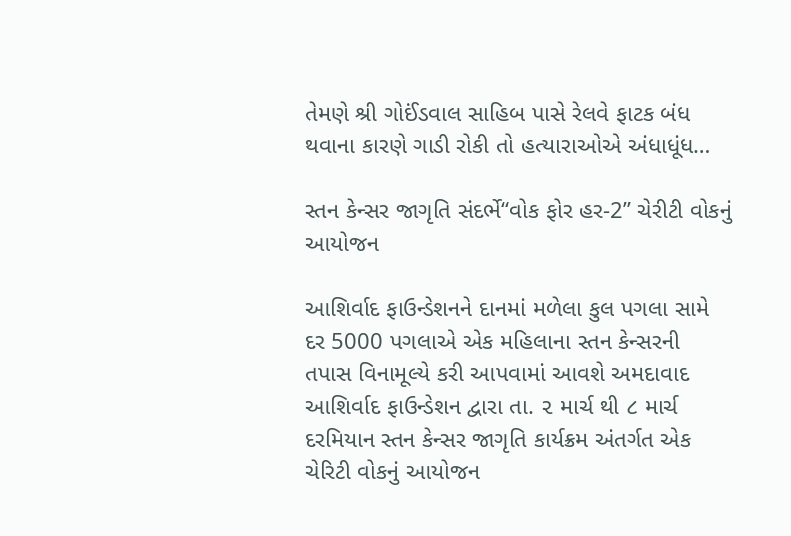તેમણે શ્રી ગોઈંડવાલ સાહિબ પાસે રેલવે ફાટક બંધ થવાના કારણે ગાડી રોકી તો હત્યારાઓએ અંધાધૂંધ…

સ્તન કેન્સર જાગૃતિ સંદર્ભે“વોક ફોર હર-2” ચેરીટી વોકનું આયોજન

આશિર્વાદ ફાઉન્ડેશનને દાનમાં મળેલા કુલ પગલા સામે દર 5000 પગલાએ એક મહિલાના સ્તન કેન્સરની તપાસ વિનામૂલ્યે કરી આપવામાં આવશે અમદાવાદ આશિર્વાદ ફાઉન્ડેશન દ્વારા તા. ૨ માર્ચ થી ૮ માર્ચ દરમિયાન સ્તન કેન્સર જાગૃતિ કાર્યક્રમ અંતર્ગત એક ચેરિટી વોકનું આયોજન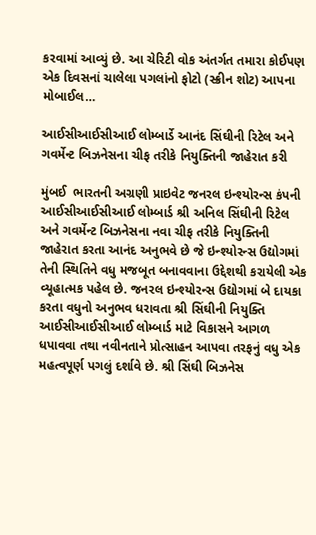કરવામાં આવ્યું છે. આ ચેરિટી વોક અંતર્ગત તમારા કોઈપણ એક દિવસનાં ચાલેલા પગલાંનો ફોટો (સ્ક્રીન શોટ) આપના મોબાઈલ…

આઈસીઆઈસીઆઈ લોમ્બાર્ડે આનંદ સિંઘીની રિટેલ અને ગવર્મેન્ટ બિઝનેસના ચીફ તરીકે નિયુક્તિની જાહેરાત કરી

મુંબઈ  ભારતની અગ્રણી પ્રાઇવેટ જનરલ ઇન્શ્યોરન્સ કંપની આઈસીઆઈસીઆઈ લોમ્બાર્ડ શ્રી અનિલ સિંઘીની રિટેલ અને ગવર્મેન્ટ બિઝનેસના નવા ચીફ તરીકે નિયુક્તિની જાહેરાત કરતા આનંદ અનુભવે છે જે ઇન્શ્યોરન્સ ઉદ્યોગમાં તેની સ્થિતિને વધુ મજબૂત બનાવવાના ઉદ્દેશથી કરાયેલી એક વ્યૂહાત્મક પહેલ છે. જનરલ ઇન્શ્યોરન્સ ઉદ્યોગમાં બે દાયકા કરતા વધુનો અનુભવ ધરાવતા શ્રી સિંઘીની નિયુક્તિ આઈસીઆઈસીઆઈ લોમ્બાર્ડ માટે વિકાસને આગળ ધપાવવા તથા નવીનતાને પ્રોત્સાહન આપવા તરફનું વધુ એક મહત્વપૂર્ણ પગલું દર્શાવે છે. શ્રી સિંઘી બિઝનેસ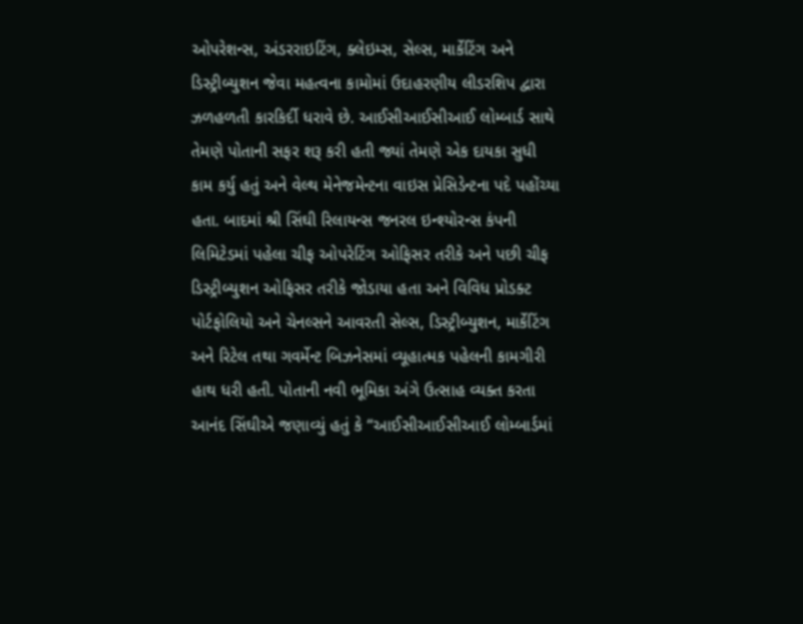ઓપરેશન્સ, અંડરરાઇટિંગ, ક્લેઇમ્સ, સેલ્સ, માર્કેટિંગ અને ડિસ્ટ્રીબ્યુશન જેવા મહત્વના કામોમાં ઉદાહરણીય લીડરશિપ દ્વારા ઝળહળતી કારકિર્દી ધરાવે છે. આઈસીઆઈસીઆઈ લોમ્બાર્ડ સાથે તેમણે પોતાની સફર શરૂ કરી હતી જ્યાં તેમણે એક દાયકા સુધી કામ કર્યુ હતું અને વેલ્થ મેનેજમેન્ટના વાઇસ પ્રેસિડેન્ટના પદે પહોંચ્યા હતા. બાદમાં શ્રી સિંઘી રિલાયન્સ જનરલ ઇન્શ્યોરન્સ કંપની લિમિટેડમાં પહેલા ચીફ ઓપરેટિંગ ઓફિસર તરીકે અને પછી ચીફ ડિસ્ટ્રીબ્યુશન ઓફિસર તરીકે જોડાયા હતા અને વિવિધ પ્રોડક્ટ પોર્ટફોલિયો અને ચેનલ્સને આવરતી સેલ્સ, ડિસ્ટ્રીબ્યુશન, માર્કેટિંગ અને રિટેલ તથા ગવર્મેન્ટ બિઝનેસમાં વ્યૂહાત્મક પહેલની કામગીરી હાથ ધરી હતી. પોતાની નવી ભૂમિકા અંગે ઉત્સાહ વ્યક્ત કરતા આનંદ સિંઘીએ જણાવ્યું હતું કે “આઈસીઆઈસીઆઈ લોમ્બાર્ડમાં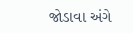જોડાવા અંગે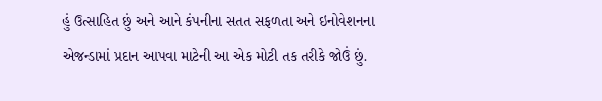હું ઉત્સાહિત છું અને આને કંપનીના સતત સફળતા અને ઇનોવેશનના એજન્ડામાં પ્રદાન આપવા માટેની આ એક મોટી તક તરીકે જોઉં છું.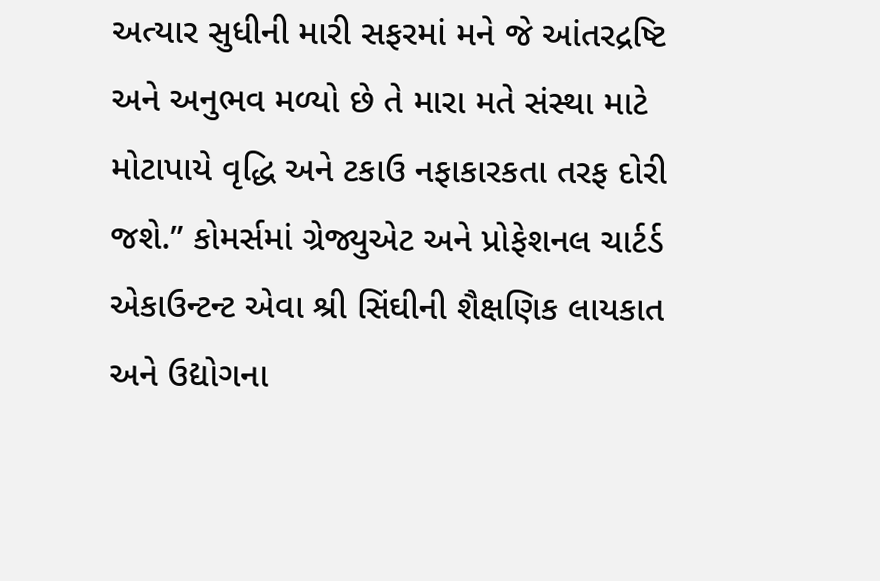અત્યાર સુધીની મારી સફરમાં મને જે આંતરદ્રષ્ટિ અને અનુભવ મળ્યો છે તે મારા મતે સંસ્થા માટે મોટાપાયે વૃદ્ધિ અને ટકાઉ નફાકારકતા તરફ દોરી જશે.” કોમર્સમાં ગ્રેજ્યુએટ અને પ્રોફેશનલ ચાર્ટર્ડ એકાઉન્ટન્ટ એવા શ્રી સિંઘીની શૈક્ષણિક લાયકાત અને ઉદ્યોગના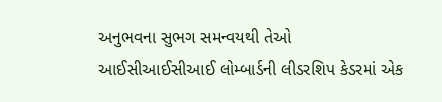અનુભવના સુભગ સમન્વયથી તેઓ આઈસીઆઈસીઆઈ લોમ્બાર્ડની લીડરશિપ કેડરમાં એક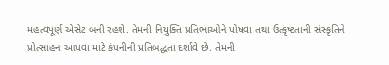મહત્વપૂર્ણ એસેટ બની રહશે. તેમની નિયુક્તિ પ્રતિભાઓને પોષવા તથા ઉત્કૃષ્ટતાની સંસ્કૃતિને પ્રોત્સાહન આપવા માટે કંપનીની પ્રતિબદ્ધતા દર્શાવે છે. તેમની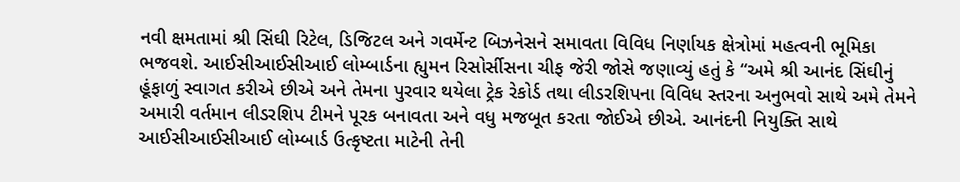નવી ક્ષમતામાં શ્રી સિંઘી રિટેલ, ડિજિટલ અને ગવર્મેન્ટ બિઝનેસને સમાવતા વિવિધ નિર્ણાયક ક્ષેત્રોમાં મહત્વની ભૂમિકા ભજવશે. આઈસીઆઈસીઆઈ લોમ્બાર્ડના હ્યુમન રિસોર્સીસના ચીફ જેરી જોસે જણાવ્યું હતું કે “અમે શ્રી આનંદ સિંઘીનું હૂંફાળું સ્વાગત કરીએ છીએ અને તેમના પુરવાર થયેલા ટ્રેક રેકોર્ડ તથા લીડરશિપના વિવિધ સ્તરના અનુભવો સાથે અમે તેમને અમારી વર્તમાન લીડરશિપ ટીમને પૂરક બનાવતા અને વધુ મજબૂત કરતા જોઈએ છીએ. આનંદની નિયુક્તિ સાથે આઈસીઆઈસીઆઈ લોમ્બાર્ડ ઉત્કૃષ્ટતા માટેની તેની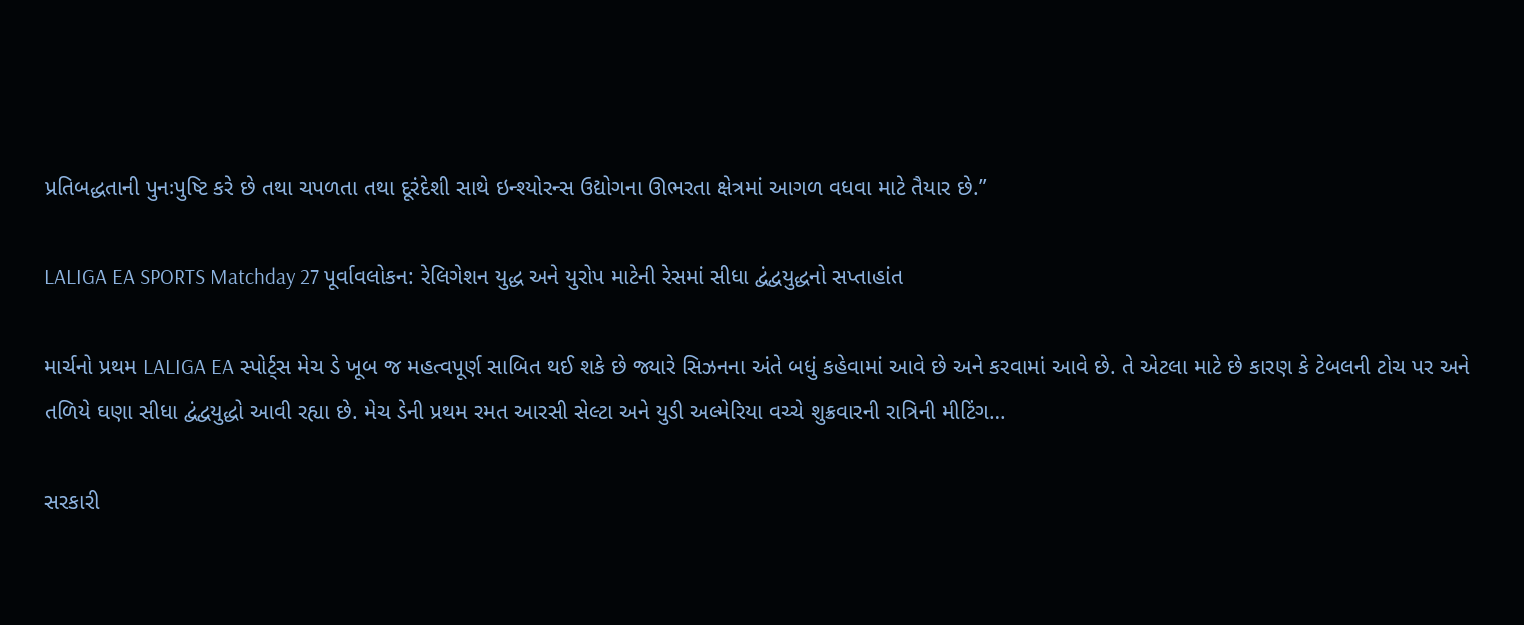પ્રતિબદ્ધતાની પુનઃપુષ્ટિ કરે છે તથા ચપળતા તથા દૂરંદેશી સાથે ઇન્શ્યોરન્સ ઉદ્યોગના ઊભરતા ક્ષેત્રમાં આગળ વધવા માટે તૈયાર છે.”

LALIGA EA SPORTS Matchday 27 પૂર્વાવલોકન: રેલિગેશન યુદ્ધ અને યુરોપ માટેની રેસમાં સીધા દ્વંદ્વયુદ્ધનો સપ્તાહાંત

માર્ચનો પ્રથમ LALIGA EA સ્પોર્ટ્સ મેચ ડે ખૂબ જ મહત્વપૂર્ણ સાબિત થઈ શકે છે જ્યારે સિઝનના અંતે બધું કહેવામાં આવે છે અને કરવામાં આવે છે. તે એટલા માટે છે કારણ કે ટેબલની ટોચ પર અને તળિયે ઘણા સીધા દ્વંદ્વયુદ્ધો આવી રહ્યા છે. મેચ ડેની પ્રથમ રમત આરસી સેલ્ટા અને યુડી અલ્મેરિયા વચ્ચે શુક્રવારની રાત્રિની મીટિંગ…

સરકારી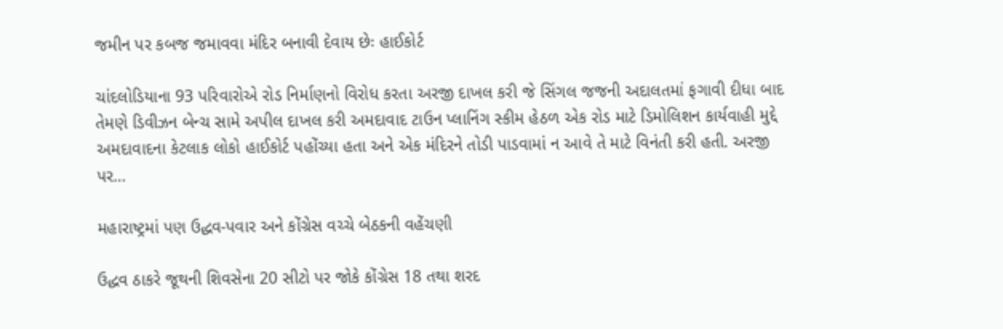જમીન પર કબજ જમાવવા મંદિર બનાવી દેવાય છેઃ હાઈકોર્ટ

ચાંદલોડિયાના 93 પરિવારોએ રોડ નિર્માણનો વિરોધ કરતા અરજી દાખલ કરી જે સિંગલ જજની અદાલતમાં ફગાવી દીધા બાદ તેમણે ડિવીઝન બેન્ચ સામે અપીલ દાખલ કરી અમદાવાદ ટાઉન પ્લાનિંગ સ્કીમ હેઠળ એક રોડ માટે ડિમોલિશન કાર્યવાહી મુદ્દે અમદાવાદના કેટલાક લોકો હાઈકોર્ટ પહોંચ્યા હતા અને એક મંદિરને તોડી પાડવામાં ન આવે તે માટે વિનંતી કરી હતી. અરજી પર…

મહારાષ્ટ્રમાં પણ ઉદ્ધવ-પવાર અને કોંગ્રેસ વચ્ચે બેઠકની વહેંચણી

ઉદ્ધવ ઠાકરે જૂથની શિવસેના 20 સીટો પર જોકે કોંગ્રેસ 18 તથા શરદ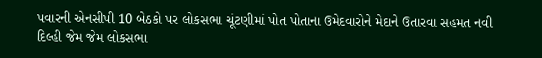પવારની એનસીપી 10 બેઠકો પર લોકસભા ચૂંટણીમાં પોત પોતાના ઉમેદવારોને મેદાને ઉતારવા સહમત નવી દિલ્હી જેમ જેમ લોકસભા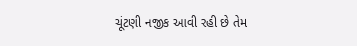ચૂંટણી નજીક આવી રહી છે તેમ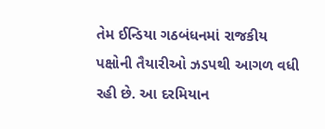તેમ ઈન્ડિયા ગઠબંધનમાં રાજકીય પક્ષોની તૈયારીઓ ઝડપથી આગળ વધી રહી છે. આ દરમિયાન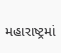મહારાષ્ટ્રમાં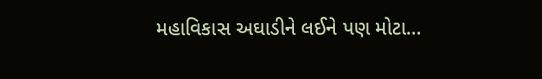મહાવિકાસ અઘાડીને લઈને પણ મોટા…